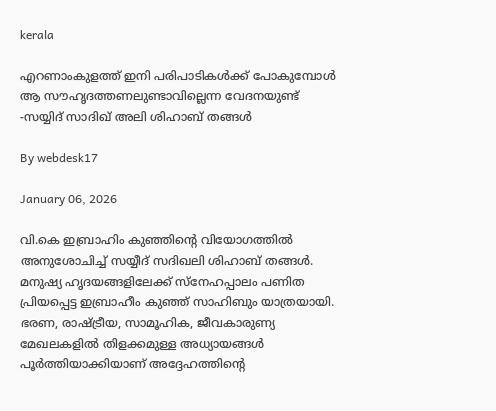kerala

എറണാംകുളത്ത് ഇനി പരിപാടികള്‍ക്ക് പോകുമ്പോള്‍ ആ സൗഹൃദത്തണലുണ്ടാവില്ലെന്ന വേദനയുണ്ട് -സയ്യിദ് സാദിഖ് അലി ശിഹാബ് തങ്ങള്‍

By webdesk17

January 06, 2026

വി.കെ ഇബ്രാഹിം കുഞ്ഞിന്റെ വിയോഗത്തില്‍ അനുശോചിച്ച് സയ്യീദ് സദിഖലി ശിഹാബ് തങ്ങള്‍. മനുഷ്യ ഹൃദയങ്ങളിലേക്ക് സ്നേഹപ്പാലം പണിത പ്രിയപ്പെട്ട ഇബ്രാഹീം കുഞ്ഞ് സാഹിബും യാത്രയായി. ഭരണ, രാഷ്ട്രീയ, സാമൂഹിക, ജീവകാരുണ്യ മേഖലകളില്‍ തിളക്കമുള്ള അധ്യായങ്ങള്‍ പൂര്‍ത്തിയാക്കിയാണ് അദ്ദേഹത്തിന്റെ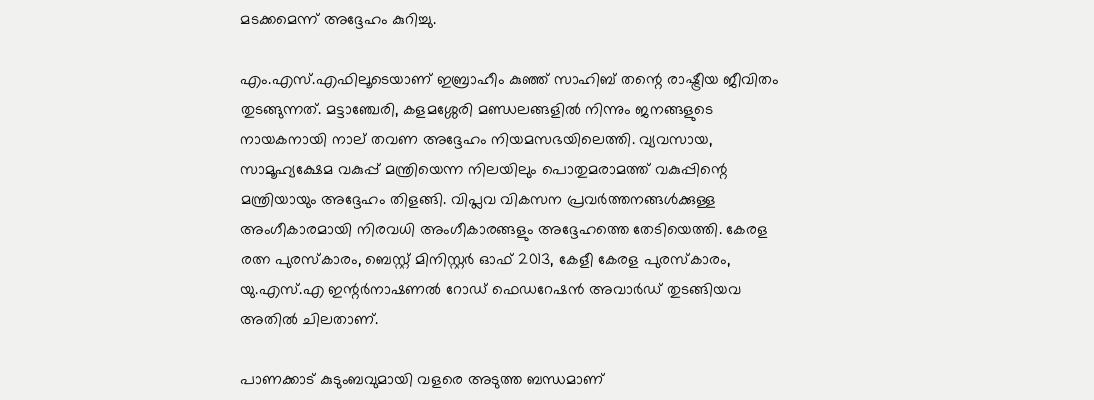മടക്കമെന്ന് അദ്ദേഹം കുറിച്ചു.

എം.എസ്.എഫിലൂടെയാണ് ഇബ്രാഹീം കുഞ്ഞ് സാഹിബ് തന്റെ രാഷ്ട്രീയ ജീവിതം തുടങ്ങുന്നത്. മട്ടാഞ്ചേരി, കളമശ്ശേരി മണ്ഡലങ്ങളില്‍ നിന്നും ജനങ്ങളുടെ നായകനായി നാല് തവണ അദ്ദേഹം നിയമസഭയിലെത്തി. വ്യവസായ, സാമൂഹ്യക്ഷേമ വകുപ്പ് മന്ത്രിയെന്ന നിലയിലും പൊതുമരാമത്ത് വകുപ്പിന്റെ മന്ത്രിയായും അദ്ദേഹം തിളങ്ങി. വിപ്ലവ വികസന പ്രവര്‍ത്തനങ്ങള്‍ക്കുള്ള അംഗീകാരമായി നിരവധി അംഗീകാരങ്ങളും അദ്ദേഹത്തെ തേടിയെത്തി. കേരള രത്ന പുരസ്‌കാരം, ബെസ്റ്റ് മിനിസ്റ്റര്‍ ഓഫ് 2013, കേളീ കേരള പുരസ്‌കാരം, യു.എസ്.എ ഇന്റര്‍നാഷണല്‍ റോഡ് ഫെഡറേഷന്‍ അവാര്‍ഡ് തുടങ്ങിയവ അതില്‍ ചിലതാണ്.

പാണക്കാട് കുടുംബവുമായി വളരെ അടുത്ത ബന്ധമാണ്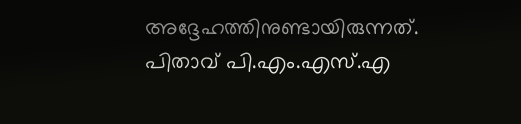അദ്ദേഹത്തിനുണ്ടായിരുന്നത്. പിതാവ് പി.എം.എസ്.എ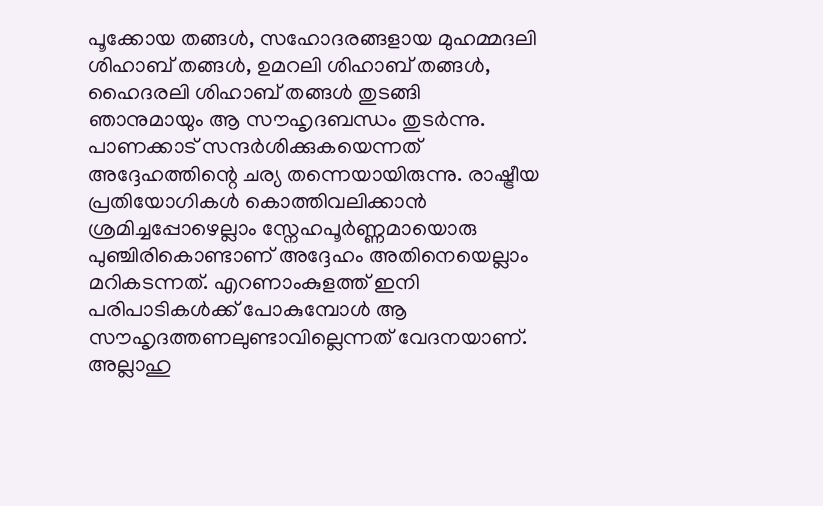പൂക്കോയ തങ്ങള്‍, സഹോദരങ്ങളായ മുഹമ്മദലി ശിഹാബ് തങ്ങള്‍, ഉമറലി ശിഹാബ് തങ്ങള്‍, ഹൈദരലി ശിഹാബ് തങ്ങള്‍ തുടങ്ങി ഞാനുമായും ആ സൗഹൃദബന്ധം തുടര്‍ന്നു. പാണക്കാട് സന്ദര്‍ശിക്കുകയെന്നത് അദ്ദേഹത്തിന്റെ ചര്യ തന്നെയായിരുന്നു. രാഷ്ട്രീയ പ്രതിയോഗികള്‍ കൊത്തിവലിക്കാന്‍ ശ്രമിച്ചപ്പോഴെല്ലാം സ്നേഹപൂര്‍ണ്ണമായൊരു പുഞ്ചിരികൊണ്ടാണ് അദ്ദേഹം അതിനെയെല്ലാം മറികടന്നത്. എറണാംകുളത്ത് ഇനി പരിപാടികള്‍ക്ക് പോകുമ്പോള്‍ ആ സൗഹൃദത്തണലുണ്ടാവില്ലെന്നത് വേദനയാണ്. അല്ലാഹു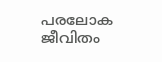പരലോക ജീവിതം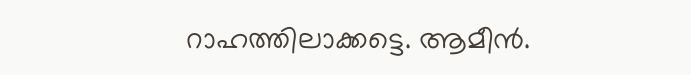റാഹത്തിലാക്കട്ടെ. ആമീന്‍.